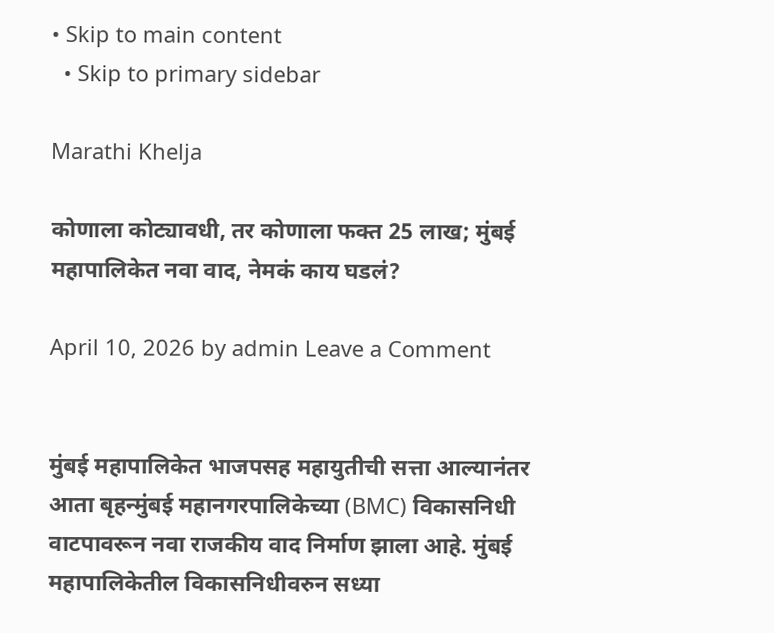• Skip to main content
  • Skip to primary sidebar

Marathi Khelja

कोणाला कोट्यावधी, तर कोणाला फक्त 25 लाख; मुंबई महापालिकेत नवा वाद, नेमकं काय घडलं?

April 10, 2026 by admin Leave a Comment


मुंबई महापालिकेत भाजपसह महायुतीची सत्ता आल्यानंतर आता बृहन्मुंबई महानगरपालिकेच्या (BMC) विकासनिधी वाटपावरून नवा राजकीय वाद निर्माण झाला आहे. मुंबई महापालिकेतील विकासनिधीवरुन सध्या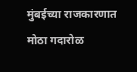मुंबईच्या राजकारणात मोठा गदारोळ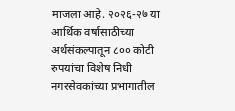माजला आहे. २०२६-२७ या आर्थिक वर्षासाठीच्या अर्थसंकल्पातून ८०० कोटी रुपयांचा विशेष निधी नगरसेवकांच्या प्रभागातील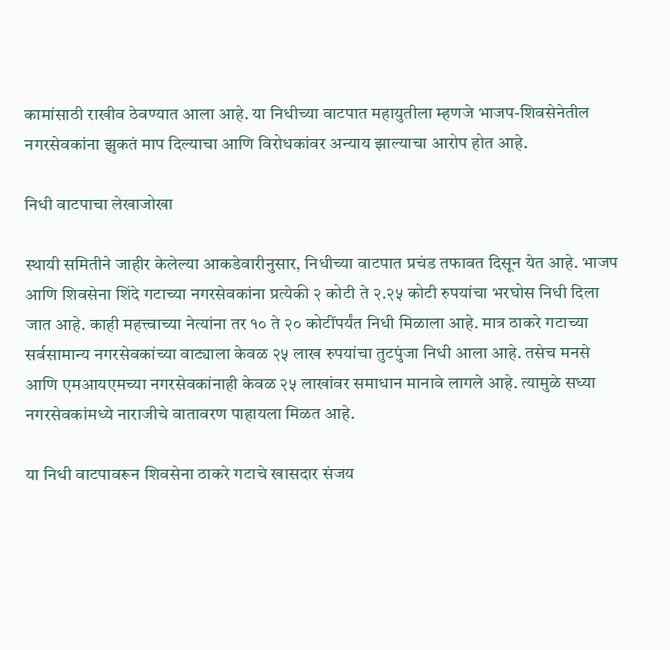कामांसाठी राखीव ठेवण्यात आला आहे. या निधीच्या वाटपात महायुतीला म्हणजे भाजप-शिवसेनेतील नगरसेवकांना झुकतं माप दिल्याचा आणि विरोधकांवर अन्याय झाल्याचा आरोप होत आहे.

निधी वाटपाचा लेखाजोखा

स्थायी समितीने जाहीर केलेल्या आकडेवारीनुसार, निधीच्या वाटपात प्रचंड तफावत दिसून येत आहे. भाजप आणि शिवसेना शिंदे गटाच्या नगरसेवकांना प्रत्येकी २ कोटी ते २.२५ कोटी रुपयांचा भरघोस निधी दिला जात आहे. काही महत्त्वाच्या नेत्यांना तर १० ते २० कोटींपर्यंत निधी मिळाला आहे. मात्र ठाकरे गटाच्या सर्वसामान्य नगरसेवकांच्या वाट्याला केवळ २५ लाख रुपयांचा तुटपुंजा निधी आला आहे. तसेच मनसे आणि एमआयएमच्या नगरसेवकांनाही केवळ २५ लाखांवर समाधान मानावे लागले आहे. त्यामुळे सध्या नगरसेवकांमध्ये नाराजीचे वातावरण पाहायला मिळत आहे.

या निधी वाटपावरून शिवसेना ठाकरे गटाचे खासदार संजय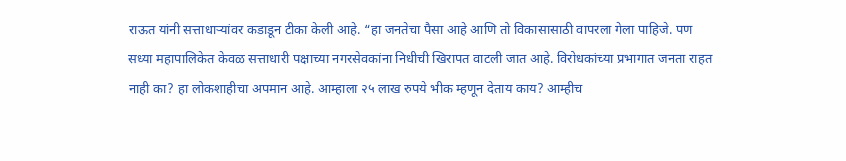राऊत यांनी सत्ताधाऱ्यांवर कडाडून टीका केली आहे. “हा जनतेचा पैसा आहे आणि तो विकासासाठी वापरला गेला पाहिजे. पण सध्या महापालिकेत केवळ सत्ताधारी पक्षाच्या नगरसेवकांना निधीची खिरापत वाटली जात आहे. विरोधकांच्या प्रभागात जनता राहत नाही का? हा लोकशाहीचा अपमान आहे. आम्हाला २५ लाख रुपये भीक म्हणून देताय काय? आम्हीच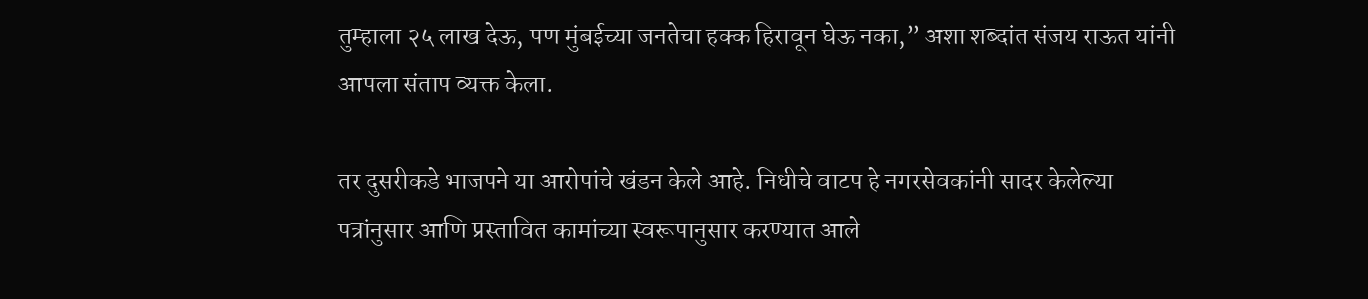तुम्हाला २५ लाख देऊ, पण मुंबईच्या जनतेचा हक्क हिरावून घेऊ नका,” अशा शब्दांत संजय राऊत यांनी आपला संताप व्यक्त केला.

तर दुसरीकडे भाजपने या आरोपांचे खंडन केले आहे. निधीचे वाटप हे नगरसेवकांनी सादर केलेल्या पत्रांनुसार आणि प्रस्तावित कामांच्या स्वरूपानुसार करण्यात आले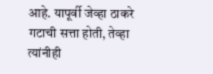आहे. यापूर्वी जेव्हा ठाकरे गटाची सत्ता होती, तेव्हा त्यांनीही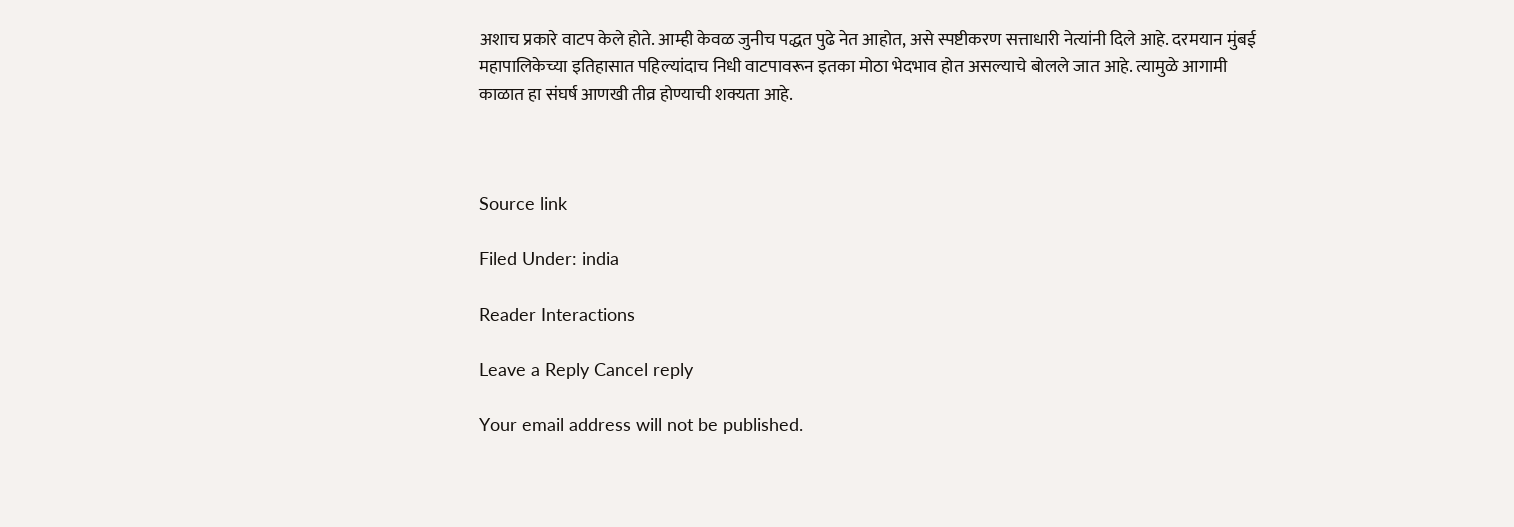अशाच प्रकारे वाटप केले होते. आम्ही केवळ जुनीच पद्धत पुढे नेत आहोत, असे स्पष्टीकरण सत्ताधारी नेत्यांनी दिले आहे. दरमयान मुंबई महापालिकेच्या इतिहासात पहिल्यांदाच निधी वाटपावरून इतका मोठा भेदभाव होत असल्याचे बोलले जात आहे. त्यामुळे आगामी काळात हा संघर्ष आणखी तीव्र होण्याची शक्यता आहे.



Source link

Filed Under: india

Reader Interactions

Leave a Reply Cancel reply

Your email address will not be published.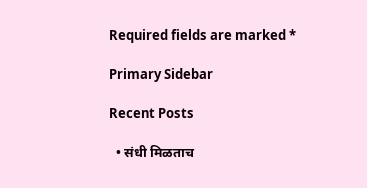Required fields are marked *

Primary Sidebar

Recent Posts

  • संधी मिळताच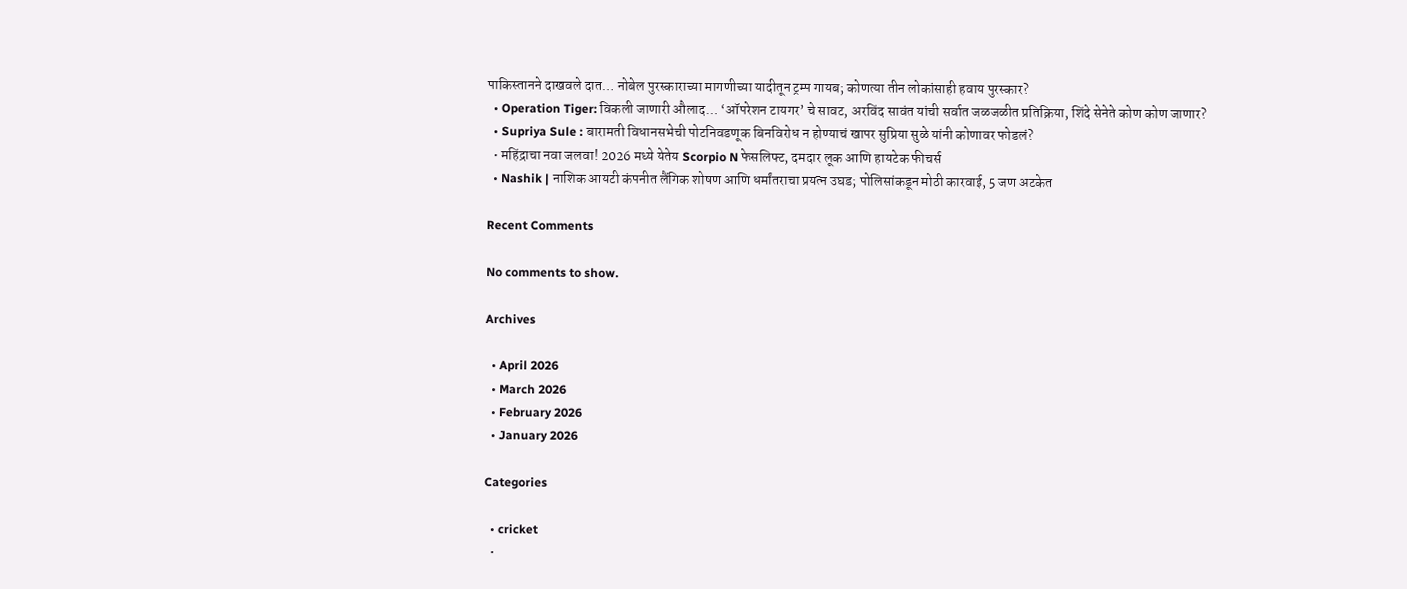पाकिस्तानने दाखवले दात… नोबेल पुरस्काराच्या मागणीच्या यादीतून ट्रम्प गायब; कोणत्या तीन लोकांसाही हवाय पुरस्कार?
  • Operation Tiger: विकली जाणारी औलाद… ‘ऑपरेशन टायगर’ चे सावट, अरविंद सावंत यांची सर्वात जळजळीत प्रतिक्रिया, शिंदे सेनेते कोण कोण जाणार?
  • Supriya Sule : बारामती विधानसभेची पोटनिवडणूक बिनविरोध न होण्याचं खापर सुप्रिया सुळे यांनी कोणावर फोडलं?
  • महिंद्राचा नवा जलवा! 2026 मध्ये येतेय Scorpio N फेसलिफ्ट, दमदार लूक आणि हायटेक फीचर्स
  • Nashik | नाशिक आयटी कंपनीत लैंगिक शोषण आणि धर्मांतराचा प्रयत्न उघड; पोलिसांकडून मोठी कारवाई, 5 जण अटकेत

Recent Comments

No comments to show.

Archives

  • April 2026
  • March 2026
  • February 2026
  • January 2026

Categories

  • cricket
  •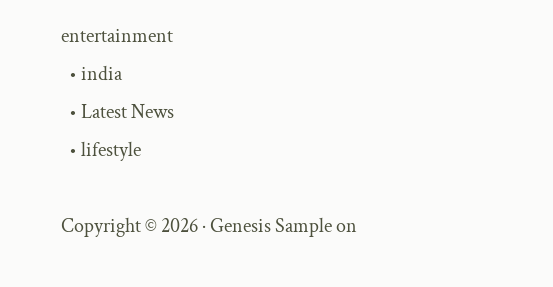entertainment
  • india
  • Latest News
  • lifestyle

Copyright © 2026 · Genesis Sample on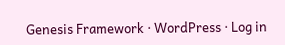Genesis Framework · WordPress · Log in